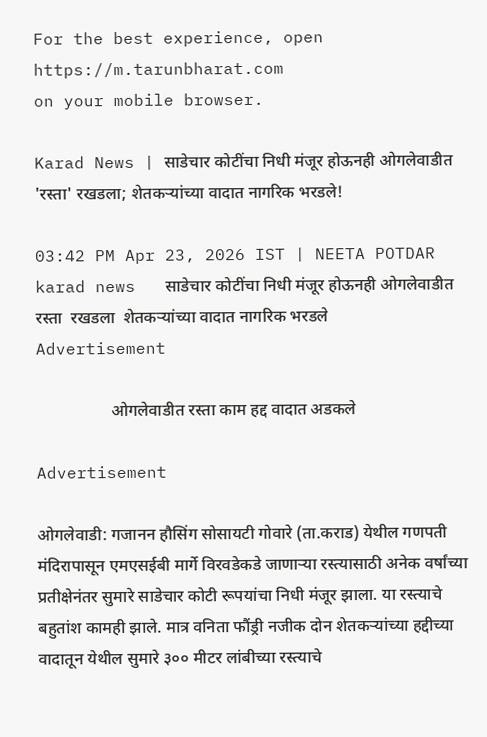For the best experience, open
https://m.tarunbharat.com
on your mobile browser.

Karad News | साडेचार कोटींचा निधी मंजूर होऊनही ओगलेवाडीत 'रस्ता' रखडला; शेतकऱ्यांच्या वादात नागरिक भरडले!

03:42 PM Apr 23, 2026 IST | NEETA POTDAR
karad news   साडेचार कोटींचा निधी मंजूर होऊनही ओगलेवाडीत  रस्ता  रखडला  शेतकऱ्यांच्या वादात नागरिक भरडले
Advertisement

                  ओगलेवाडीत रस्ता काम हद्द वादात अडकले

Advertisement

ओगलेवाडी: गजानन हौसिंग सोसायटी गोवारे (ता.कराड) येथील गणपती मंदिरापासून एमएसईबी मार्गे विरवडेकडे जाणाऱ्या रस्त्यासाठी अनेक वर्षांच्या प्रतीक्षेनंतर सुमारे साडेचार कोटी रूपयांचा निधी मंजूर झाला. या रस्त्याचे बहुतांश कामही झाले. मात्र वनिता फौंड्री नजीक दोन शेतकऱ्यांच्या हद्दीच्या वादातून येथील सुमारे ३०० मीटर लांबीच्या रस्त्याचे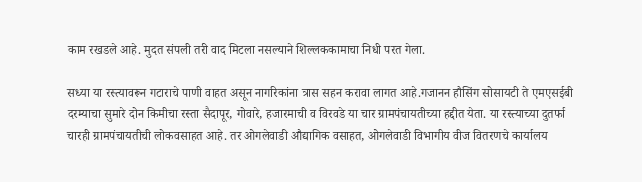काम रखडले आहे. मुदत संपली तरी वाद मिटला नसल्याने शिल्लककामाचा निधी परत गेला.

सध्या या रस्त्यावरून गटाराचे पाणी वाहत असून नागरिकांना त्रास सहन करावा लागत आहे.गजानन हौसिंग सोसायटी ते एमएसईबी दरम्याचा सुमारे दोन किमीचा रस्ता सैदापूर, गोवारे, हजारमाची व विरवडे या चार ग्रामपंचायतीच्या हद्दीत येता. या रस्त्याच्या दुतर्फा चारही ग्रामपंचायतीची लोकवसाहत आहे. तर ओगलेवाडी औद्यागिक वसाहत, ओगलेवाडी विभागीय वीज वितरणचे कार्यालय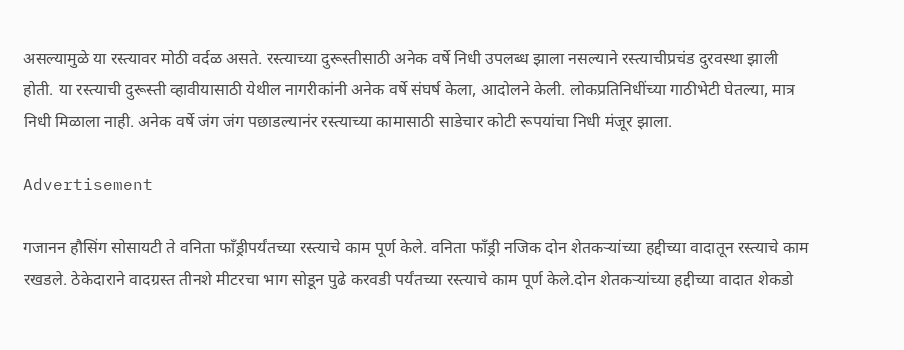असल्यामुळे या रस्त्यावर मोठी वर्दळ असते. रस्त्याच्या दुरूस्तीसाठी अनेक वर्षे निधी उपलब्ध झाला नसल्याने रस्त्याचीप्रचंड दुरवस्था झाली होती. या रस्त्याची दुरूस्ती व्हावीयासाठी येथील नागरीकांनी अनेक वर्षे संघर्ष केला, आदोलने केली. लोकप्रतिनिधींच्या गाठीभेटी घेतल्या, मात्र निधी मिळाला नाही. अनेक वर्षे जंग जंग पछाडल्यानंर रस्त्याच्या कामासाठी साडेचार कोटी रूपयांचा निधी मंजूर झाला.

Advertisement

गजानन हौसिंग सोसायटी ते वनिता फाँड्रीपर्यंतच्या रस्त्याचे काम पूर्ण केले. वनिता फाँड्री नजिक दोन शेतकऱ्यांच्या हद्दीच्या वादातून रस्त्याचे काम रखडले. ठेकेदाराने वादग्रस्त तीनशे मीटरचा भाग सोडून पुढे करवडी पर्यंतच्या रस्त्याचे काम पूर्ण केले.दोन शेतकऱ्यांच्या हद्दीच्या वादात शेकडो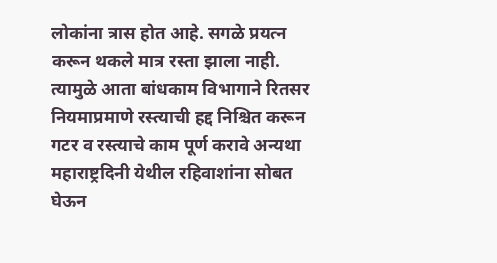लोकांना त्रास होत आहे. सगळे प्रयत्न करून थकले मात्र रस्ता झाला नाही. त्यामुळे आता बांधकाम विभागाने रितसर नियमाप्रमाणे रस्त्याची हद्द निश्चित करून गटर व रस्त्याचे काम पूर्ण करावे अन्यथा महाराष्ट्रदिनी येथील रहिवाशांना सोबत घेऊन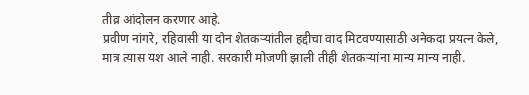तीव्र आंदोलन करणार आहे.
प्रवीण नांगरे, रहिवासी या दोन शेतकऱ्यांतील हद्दीचा वाद मिटवण्यासाठी अनेकदा प्रयत्न केले, मात्र त्यास यश आले नाही. सरकारी मोजणी झाली तीही शेतकऱ्यांना मान्य मान्य नाही.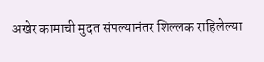अखेर कामाची मुदत संपल्यानंतर शिल्लक राहिलेल्या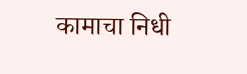कामाचा निधी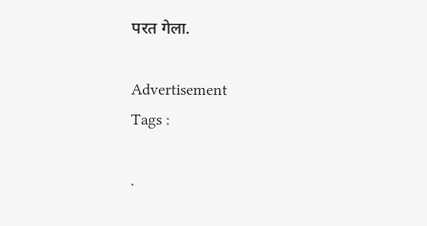परत गेला.

Advertisement
Tags :

.